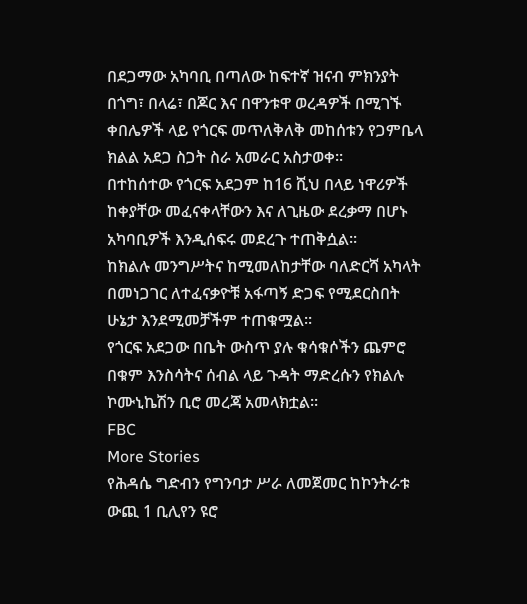በደጋማው አካባቢ በጣለው ከፍተኛ ዝናብ ምክንያት በጎግ፣ በላሬ፣ በጆር እና በዋንቱዋ ወረዳዎች በሚገኙ ቀበሌዎች ላይ የጎርፍ መጥለቅለቅ መከሰቱን የጋምቤላ ክልል አደጋ ስጋት ስራ አመራር አስታወቀ፡፡
በተከሰተው የጎርፍ አደጋም ከ16 ሺህ በላይ ነዋሪዎች ከቀያቸው መፈናቀላቸውን እና ለጊዜው ደረቃማ በሆኑ አካባቢዎች እንዲሰፍሩ መደረጉ ተጠቅሷል፡፡
ከክልሉ መንግሥትና ከሚመለከታቸው ባለድርሻ አካላት በመነጋገር ለተፈናቃዮቹ አፋጣኝ ድጋፍ የሚደርስበት ሁኔታ እንደሚመቻችም ተጠቁሟል፡፡
የጎርፍ አደጋው በቤት ውስጥ ያሉ ቁሳቁሶችን ጨምሮ በቁም እንስሳትና ሰብል ላይ ጉዳት ማድረሱን የክልሉ ኮሙኒኬሽን ቢሮ መረጃ አመላክቷል፡፡
FBC
More Stories
የሕዳሴ ግድብን የግንባታ ሥራ ለመጀመር ከኮንትራቱ ውጪ 1 ቢሊየን ዩሮ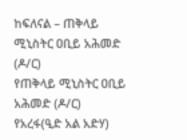ከፍለናል – ጠቅላይ ሚኒስትር ዐቢይ አሕመድ (ዶ/ር)
የጠቅላይ ሚኒስትር ዐቢይ አሕመድ (ዶ/ር) የአረፋ(ዒድ አል አድሃ)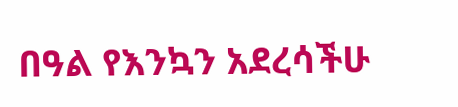በዓል የእንኳን አደረሳችሁ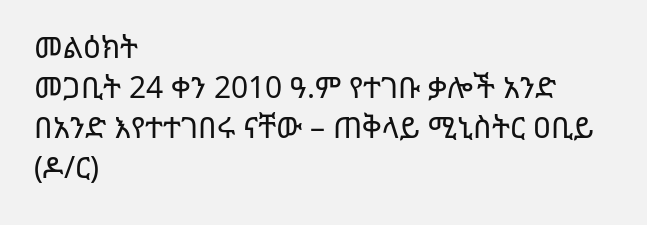መልዕክት
መጋቢት 24 ቀን 2010 ዓ.ም የተገቡ ቃሎች አንድ በአንድ እየተተገበሩ ናቸው – ጠቅላይ ሚኒስትር ዐቢይ (ዶ/ር)